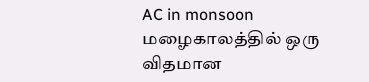AC in monsoon
மழைகாலத்தில் ஒரு விதமான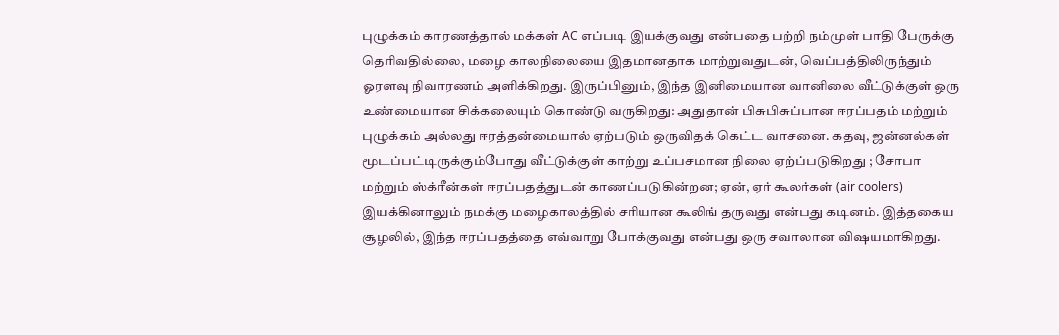புழுக்கம் காரணத்தால் மக்கள் AC எப்படி இயக்குவது என்பதை பற்றி நம்முள் பாதி பேருக்கு தெரிவதில்லை, மழை காலநிலையை இதமானதாக மாற்றுவதுடன், வெப்பத்திலிருந்தும் ஓரளவு நிவாரணம் அளிக்கிறது. இருப்பினும், இந்த இனிமையான வானிலை வீட்டுக்குள் ஒரு உண்மையான சிக்கலையும் கொண்டு வருகிறது: அதுதான் பிசுபிசுப்பான ஈரப்பதம் மற்றும் புழுக்கம் அல்லது ஈரத்தன்மையால் ஏற்படும் ஒருவிதக் கெட்ட வாசனை. கதவு, ஜன்னல்கள் மூடப்பட்டிருக்கும்போது வீட்டுக்குள் காற்று உப்பசமான நிலை ஏற்ப்படுகிறது ; சோபா மற்றும் ஸ்க்ரீன்கள் ஈரப்பதத்துடன் காணப்படுகின்றன; ஏன், ஏர் கூலர்கள் (air coolers) இயக்கினாலும் நமக்கு மழைகாலத்தில் சரியான கூலிங் தருவது என்பது கடினம். இத்தகைய சூழலில், இந்த ஈரப்பதத்தை எவ்வாறு போக்குவது என்பது ஒரு சவாலான விஷயமாகிறது.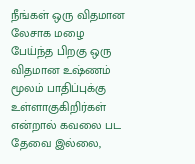நீங்கள் ஒரு விதமான லேசாக மழை பேய்ந்த பிறகு ஒரு விதமான உஷ்ணம் மூலம் பாதிப்புக்கு உள்ளாகுகிறிர்கள் என்றால் கவலை பட தேவை இல்லை,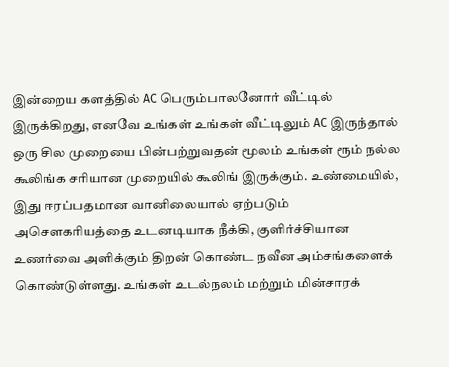இன்றைய களத்தில் AC பெரும்பாலனோர் வீட்டில் இருக்கிறது, எனவே உங்கள் உங்கள் வீட்டிலும் AC இருந்தால் ஒரு சில முறையை பின்பற்றுவதன் மூலம் உங்கள் ரூம் நல்ல கூலிங்க சரியான முறையில் கூலிங் இருக்கும். உண்மையில், இது ஈரப்பதமான வானிலையால் ஏற்படும் அசௌகரியத்தை உடனடியாக நீக்கி, குளிர்ச்சியான உணர்வை அளிக்கும் திறன் கொண்ட நவீன அம்சங்களைக் கொண்டுள்ளது. உங்கள் உடல்நலம் மற்றும் மின்சாரக்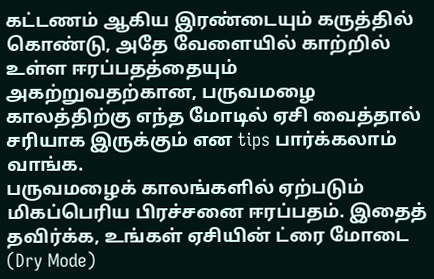கட்டணம் ஆகிய இரண்டையும் கருத்தில் கொண்டு, அதே வேளையில் காற்றில் உள்ள ஈரப்பதத்தையும் அகற்றுவதற்கான, பருவமழை காலத்திற்கு எந்த மோடில் ஏசி வைத்தால் சரியாக இருக்கும் என tips பார்க்கலாம் வாங்க.
பருவமழைக் காலங்களில் ஏற்படும் மிகப்பெரிய பிரச்சனை ஈரப்பதம். இதைத் தவிர்க்க, உங்கள் ஏசியின் ட்ரை மோடை (Dry Mode)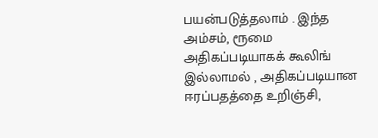பயன்படுத்தலாம் . இந்த அம்சம், ரூமை அதிகப்படியாகக் கூலிங் இல்லாமல் , அதிகப்படியான ஈரப்பதத்தை உறிஞ்சி,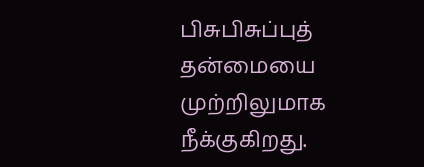பிசுபிசுப்புத் தன்மையை முற்றிலுமாக நீக்குகிறது.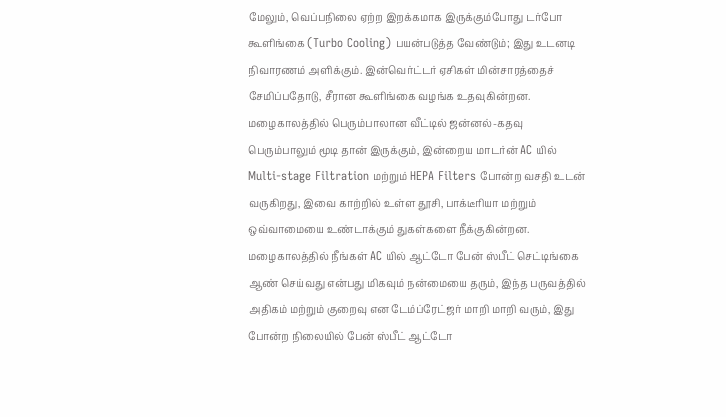மேலும், வெப்பநிலை ஏற்ற இறக்கமாக இருக்கும்போது டர்போ கூளிங்கை (Turbo Cooling) பயன்படுத்த வேண்டும்; இது உடனடி நிவாரணம் அளிக்கும். இன்வெர்ட்டர் ஏசிகள் மின்சாரத்தைச் சேமிப்பதோடு, சீரான கூளிங்கை வழங்க உதவுகின்றன.
மழைகாலத்தில் பெரும்பாலான வீட்டில் ஜன்னல்-கதவு பெரும்பாலும் மூடி தான் இருக்கும், இன்றைய மாடர்ன் AC யில் Multi-stage Filtration மற்றும் HEPA Filters போன்ற வசதி உடன் வருகிறது, இவை காற்றில் உள்ள தூசி, பாக்டீரியா மற்றும் ஒவ்வாமையை உண்டாக்கும் துகள்களை நீக்குகின்றன.
மழைகாலத்தில் நீங்கள் AC யில் ஆட்டோ பேன் ஸ்பீட் செட்டிங்கை ஆண் செய்வது என்பது மிகவும் நன்மையை தரும், இந்த பருவத்தில் அதிகம் மற்றும் குறைவு என டேம்ப்ரேட்ஜர் மாறி மாறி வரும், இது போன்ற நிலையில் பேன் ஸ்பீட் ஆட்டோ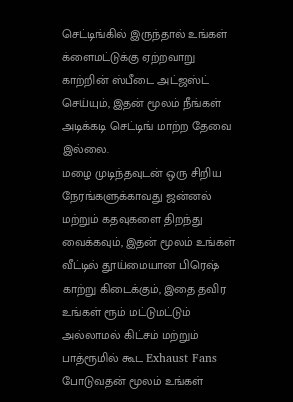செட்டிங்கில் இருந்தால் உங்கள் க்ளைமட்டுக்கு ஏற்றவாறு காற்றின் ஸ்பீடை அட்ஜஸ்ட் செய்யும், இதன் மூலம் நீங்கள் அடிக்கடி செட்டிங் மாற்ற தேவை இல்லை.
மழை முடிந்தவுடன் ஒரு சிறிய நேரங்களுக்காவது ஜன்னல் மற்றும் கதவுகளை திறந்து வைக்கவும், இதன் மூலம் உங்கள் வீட்டில் தூய்மையான பிரெஷ் காற்று கிடைக்கும், இதை தவிர உங்கள் ரூம் மட்டுமட்டும் அல்லாமல் கிட்சம் மற்றும் பாத்ரூமில் கூட Exhaust Fans போடுவதன் மூலம் உங்கள்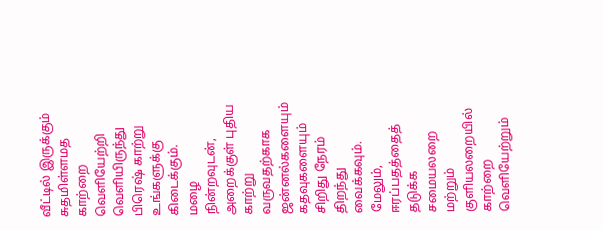வீட்டில் இருக்கும் சுதமிள்ளமத காற்றை வெளியேற்றி வெளியிருந்து பிரெஷ் காற்று உங்களுக்கு கிடைக்கும்.
மழை நின்றவுடன், அறைக்குள் புதிய காற்று வருவதற்காக ஜன்னல்களையும் கதவுகளையும் சிறிது நேரம் திறந்து வைக்கவும். மேலும், ஈரப்பதத்தைத் தடுக்க சமையலறை மற்றும் குளியலறையில் காற்றை வெளியேற்றும்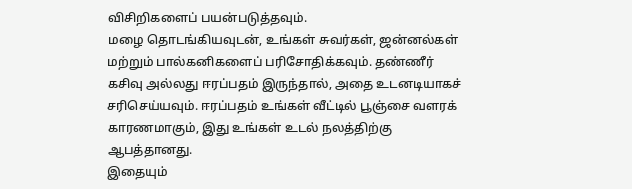விசிறிகளைப் பயன்படுத்தவும்.
மழை தொடங்கியவுடன், உங்கள் சுவர்கள், ஜன்னல்கள் மற்றும் பால்கனிகளைப் பரிசோதிக்கவும். தண்ணீர் கசிவு அல்லது ஈரப்பதம் இருந்தால், அதை உடனடியாகச் சரிசெய்யவும். ஈரப்பதம் உங்கள் வீட்டில் பூஞ்சை வளரக் காரணமாகும், இது உங்கள் உடல் நலத்திற்கு ஆபத்தானது.
இதையும்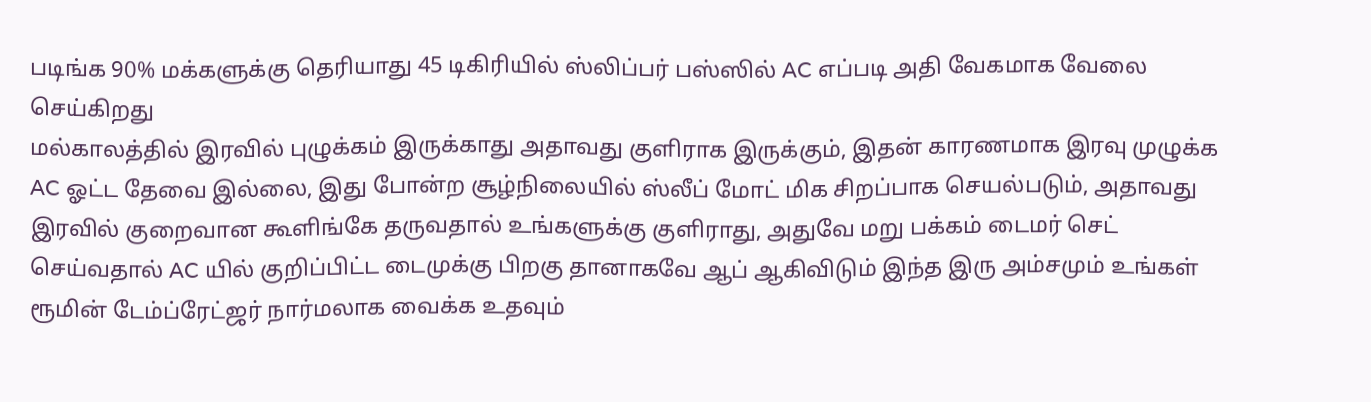படிங்க 90% மக்களுக்கு தெரியாது 45 டிகிரியில் ஸ்லிப்பர் பஸ்ஸில் AC எப்படி அதி வேகமாக வேலை செய்கிறது
மல்காலத்தில் இரவில் புழுக்கம் இருக்காது அதாவது குளிராக இருக்கும், இதன் காரணமாக இரவு முழுக்க AC ஓட்ட தேவை இல்லை, இது போன்ற சூழ்நிலையில் ஸ்லீப் மோட் மிக சிறப்பாக செயல்படும், அதாவது இரவில் குறைவான கூளிங்கே தருவதால் உங்களுக்கு குளிராது, அதுவே மறு பக்கம் டைமர் செட் செய்வதால் AC யில் குறிப்பிட்ட டைமுக்கு பிறகு தானாகவே ஆப் ஆகிவிடும் இந்த இரு அம்சமும் உங்கள் ரூமின் டேம்ப்ரேட்ஜர் நார்மலாக வைக்க உதவும்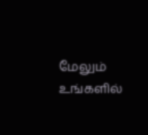மேலும் உங்களில்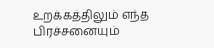உறக்கத்திலும் எந்த பிரச்சனையும்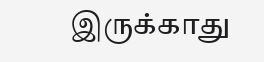இருக்காது